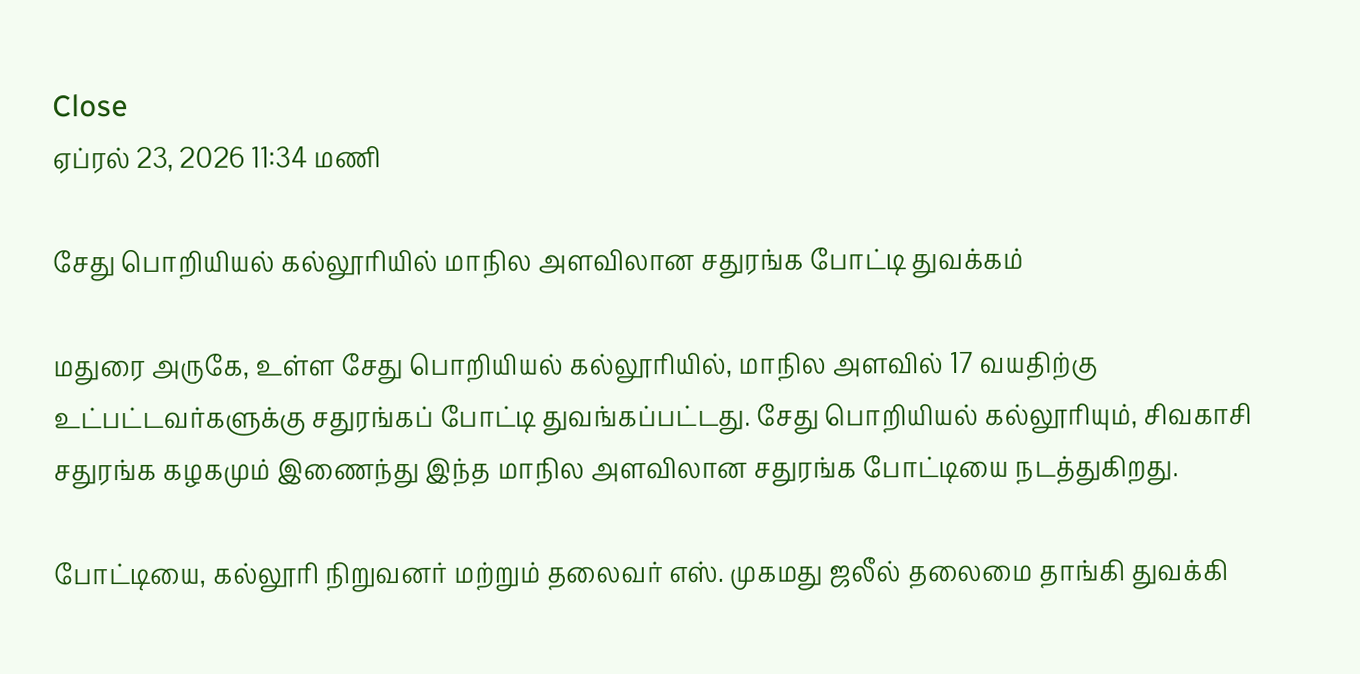Close
ஏப்ரல் 23, 2026 11:34 மணி

சேது பொறியியல் கல்லூரியில் மாநில அளவிலான சதுரங்க போட்டி துவக்கம்

மதுரை அருகே, உள்ள சேது பொறியியல் கல்லூரியில், மாநில அளவில் 17 வயதிற்கு உட்பட்டவர்களுக்கு சதுரங்கப் போட்டி துவங்கப்பட்டது. சேது பொறியியல் கல்லூரியும், சிவகாசி சதுரங்க கழகமும் இணைந்து இந்த மாநில அளவிலான சதுரங்க போட்டியை நடத்துகிறது.

போட்டியை, கல்லூரி நிறுவனர் மற்றும் தலைவர் எஸ். முகமது ஜலீல் தலைமை தாங்கி துவக்கி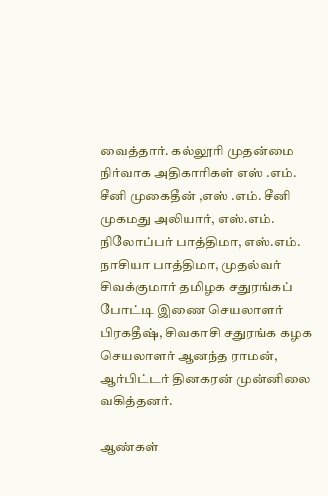வைத்தார். கல்லூரி முதன்மை நிர்வாக அதிகாரிகள் எஸ் .எம். சீனி முகைதீன் ,எஸ் .எம். சீனி முகமது அலியார், எஸ்.எம். நிலோப்பர் பாத்திமா, எஸ்.எம். நாசியா பாத்திமா, முதல்வர் சிவக்குமார் தமிழக சதுரங்கப் போட்டி இணை செயலாளர் பிரகதீஷ், சிவகாசி சதுரங்க கழக செயலாளர் ஆனந்த ராமன், ஆர்பிட்டர் தினகரன் முன்னிலை வகித்தனர்.

ஆண்கள்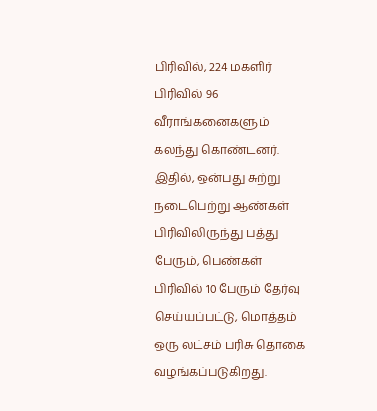பிரிவில், 224 மகளிர் பிரிவில் 96 வீராங்கனைகளும் கலந்து கொண்டனர். இதில், ஒன்பது சுற்று நடைபெற்று ஆண்கள் பிரிவிலிருந்து பத்து பேரும், பெண்கள் பிரிவில் 10 பேரும் தேர்வு செய்யப்பட்டு, மொத்தம் ஒரு லட்சம் பரிசு தொகை வழங்கப்படுகிறது.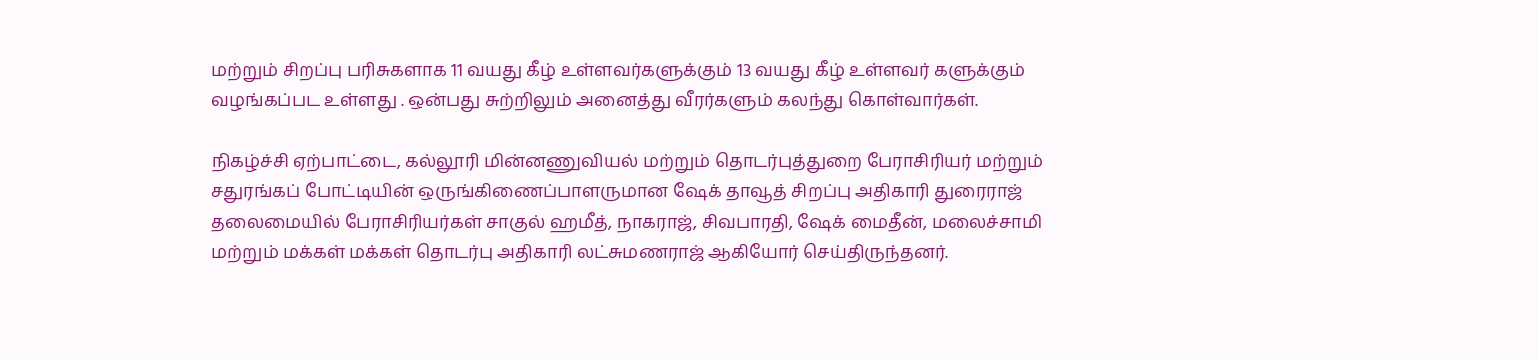மற்றும் சிறப்பு பரிசுகளாக 11 வயது கீழ் உள்ளவர்களுக்கும் 13 வயது கீழ் உள்ளவர் களுக்கும் வழங்கப்பட உள்ளது . ஒன்பது சுற்றிலும் அனைத்து வீரர்களும் கலந்து கொள்வார்கள்.

நிகழ்ச்சி ஏற்பாட்டை, கல்லூரி மின்னணுவியல் மற்றும் தொடர்புத்துறை பேராசிரியர் மற்றும் சதுரங்கப் போட்டியின் ஒருங்கிணைப்பாளருமான ஷேக் தாவூத் சிறப்பு அதிகாரி துரைராஜ் தலைமையில் பேராசிரியர்கள் சாகுல் ஹமீத், நாகராஜ், சிவபாரதி, ஷேக் மைதீன், மலைச்சாமி மற்றும் மக்கள் மக்கள் தொடர்பு அதிகாரி லட்சுமணராஜ் ஆகியோர் செய்திருந்தனர்.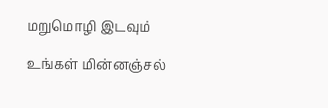மறுமொழி இடவும்

உங்கள் மின்னஞ்சல்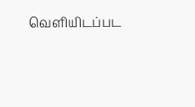வெளியிடப்பட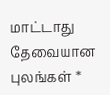மாட்டாது தேவையான புலங்கள் *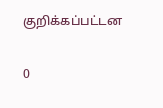குறிக்கப்பட்டன

0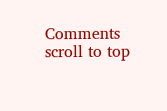Comments
scroll to top